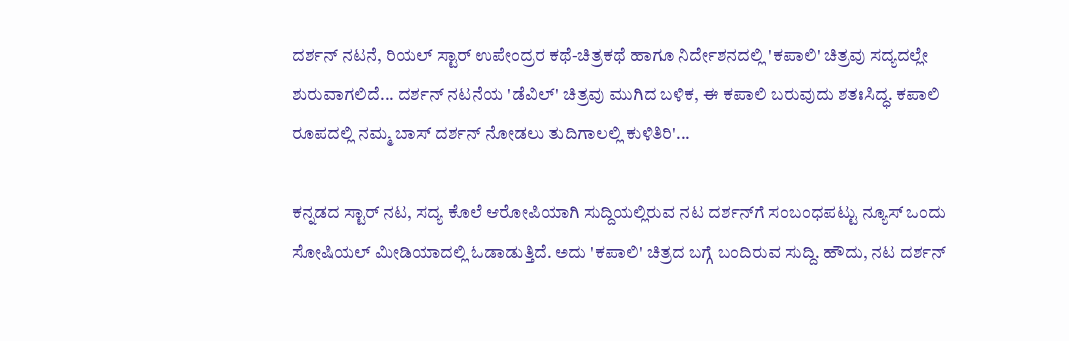ದರ್ಶನ್ ನಟನೆ, ರಿಯಲ್ ಸ್ಟಾರ್ ಉಪೇಂದ್ರರ ಕಥೆ-ಚಿತ್ರಕಥೆ ಹಾಗೂ ನಿರ್ದೇಶನದಲ್ಲಿ 'ಕಪಾಲಿ' ಚಿತ್ರವು ಸದ್ಯದಲ್ಲೇ ಶುರುವಾಗಲಿದೆ... ದರ್ಶನ್ ನಟನೆಯ 'ಡೆವಿಲ್' ಚಿತ್ರವು ಮುಗಿದ ಬಳಿಕ, ಈ ಕಪಾಲಿ ಬರುವುದು ಶತಃಸಿದ್ಧ. ಕಪಾಲಿ ರೂಪದಲ್ಲಿ ನಮ್ಮ ಬಾಸ್ ದರ್ಶನ್ ನೋಡಲು ತುದಿಗಾಲಲ್ಲಿ ಕುಳಿತಿರಿ'...

ಕನ್ನಡದ ಸ್ಟಾರ್ ನಟ, ಸದ್ಯ ಕೊಲೆ ಆರೋಪಿಯಾಗಿ ಸುದ್ದಿಯಲ್ಲಿರುವ ನಟ ದರ್ಶನ್‌ಗೆ ಸಂಬಂಧಪಟ್ಟು ನ್ಯೂಸ್‌ ಒಂದು ಸೋಷಿಯಲ್ ಮೀಡಿಯಾದಲ್ಲಿ ಓಡಾಡುತ್ತಿದೆ. ಅದು 'ಕಪಾಲಿ' ಚಿತ್ರದ ಬಗ್ಗೆ ಬಂದಿರುವ ಸುದ್ದಿ. ಹೌದು, ನಟ ದರ್ಶನ್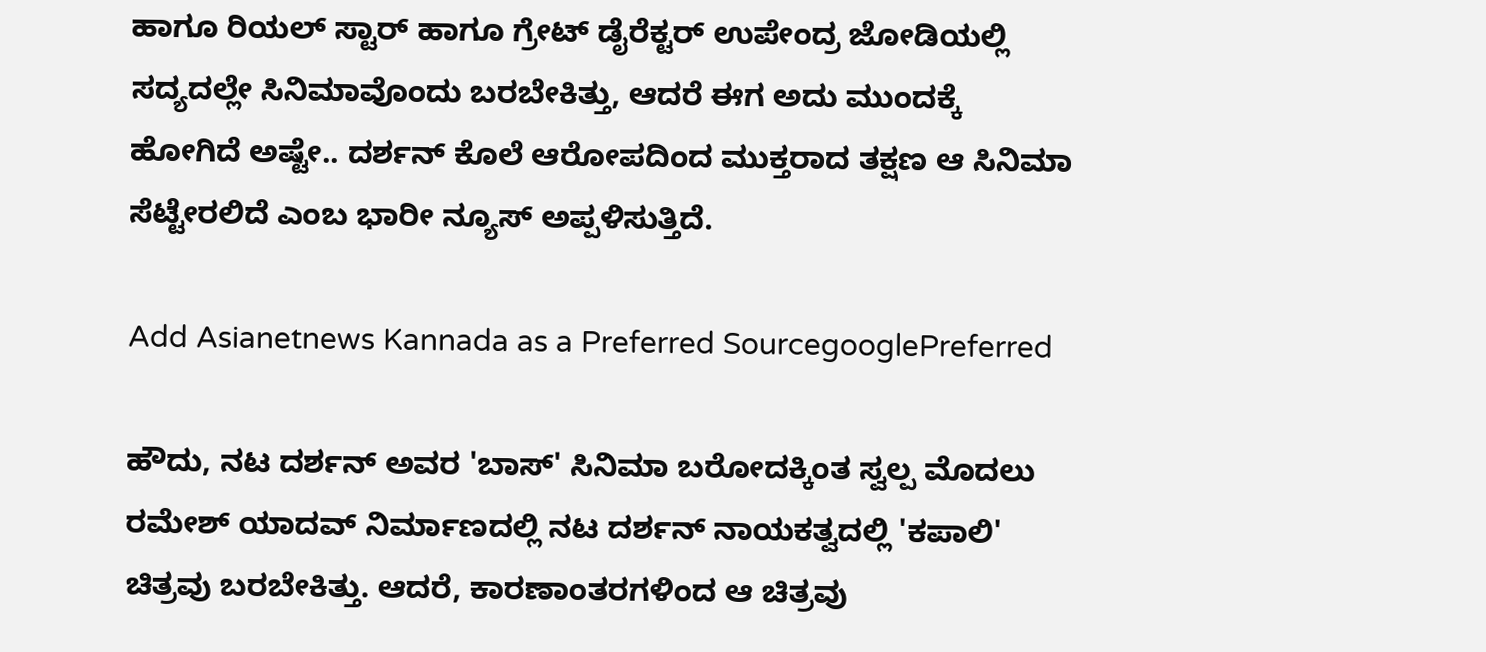ಹಾಗೂ ರಿಯಲ್ ಸ್ಟಾರ್ ಹಾಗೂ ಗ್ರೇಟ್ ಡೈರೆಕ್ಟರ್ ಉಪೇಂದ್ರ ಜೋಡಿಯಲ್ಲಿ ಸದ್ಯದಲ್ಲೇ ಸಿನಿಮಾವೊಂದು ಬರಬೇಕಿತ್ತು, ಆದರೆ ಈಗ ಅದು ಮುಂದಕ್ಕೆ ಹೋಗಿದೆ ಅಷ್ಟೇ.. ದರ್ಶನ್ ಕೊಲೆ ಆರೋಪದಿಂದ ಮುಕ್ತರಾದ ತಕ್ಷಣ ಆ ಸಿನಿಮಾ ಸೆಟ್ಟೇರಲಿದೆ ಎಂಬ ಭಾರೀ ನ್ಯೂಸ್ ಅಪ್ಪಳಿಸುತ್ತಿದೆ.

Add Asianetnews Kannada as a Preferred SourcegooglePreferred

ಹೌದು, ನಟ ದರ್ಶನ್ ಅವರ 'ಬಾಸ್' ಸಿನಿಮಾ ಬರೋದಕ್ಕಿಂತ ಸ್ವಲ್ಪ ಮೊದಲು ರಮೇಶ್ ಯಾದವ್ ನಿರ್ಮಾಣದಲ್ಲಿ ನಟ ದರ್ಶನ್ ನಾಯಕತ್ವದಲ್ಲಿ 'ಕಪಾಲಿ' ಚಿತ್ರವು ಬರಬೇಕಿತ್ತು. ಆದರೆ, ಕಾರಣಾಂತರಗಳಿಂದ ಆ ಚಿತ್ರವು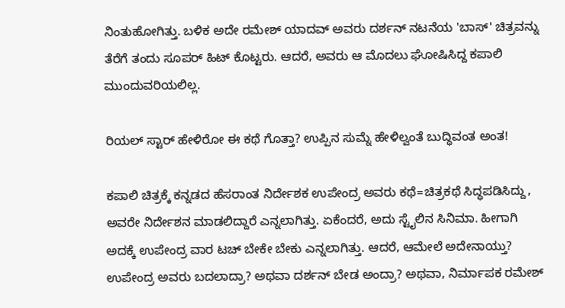ನಿಂತುಹೋಗಿತ್ತು. ಬಳಿಕ ಅದೇ ರಮೇಶ್ ಯಾದವ್ ಅವರು ದರ್ಶನ್ ನಟನೆಯ 'ಬಾಸ್' ಚಿತ್ರವನ್ನು ತೆರೆಗೆ ತಂದು ಸೂಪರ್ ಹಿಟ್ ಕೊಟ್ಟರು. ಆದರೆ, ಅವರು ಆ ಮೊದಲು ಘೋಷಿಸಿದ್ದ ಕಪಾಲಿ ಮುಂದುವರಿಯಲಿಲ್ಲ.

ರಿಯಲ್ ಸ್ಟಾರ್ ಹೇಳಿರೋ ಈ ಕಥೆ ಗೊತ್ತಾ? ಉಪ್ಪಿನ ಸುಮ್ನೆ ಹೇಳಿಲ್ವಂತೆ ಬುದ್ಧಿವಂತ ಅಂತ!

ಕಪಾಲಿ ಚಿತ್ರಕ್ಕೆ ಕನ್ನಡದ ಹೆಸರಾಂತ ನಿರ್ದೇಶಕ ಉಪೇಂದ್ರ ಅವರು ಕಥೆ=ಚಿತ್ರಕಥೆ ಸಿದ್ಧಪಡಿಸಿದ್ದು, ಅವರೇ ನಿರ್ದೇಶನ ಮಾಡಲಿದ್ದಾರೆ ಎನ್ನಲಾಗಿತ್ತು. ಏಕೆಂದರೆ, ಅದು ಸ್ಟೈಲಿನ ಸಿನಿಮಾ. ಹೀಗಾಗಿ ಅದಕ್ಕೆ ಉಪೇಂದ್ರ ವಾರ ಟಚ್ ಬೇಕೇ ಬೇಕು ಎನ್ನಲಾಗಿತ್ತು. ಆದರೆ, ಆಮೇಲೆ ಅದೇನಾಯ್ತು? ಉಪೇಂದ್ರ ಅವರು ಬದಲಾದ್ರಾ? ಅಥವಾ ದರ್ಶನ್ ಬೇಡ ಅಂದ್ರಾ? ಅಥವಾ, ನಿರ್ಮಾಪಕ ರಮೇಶ್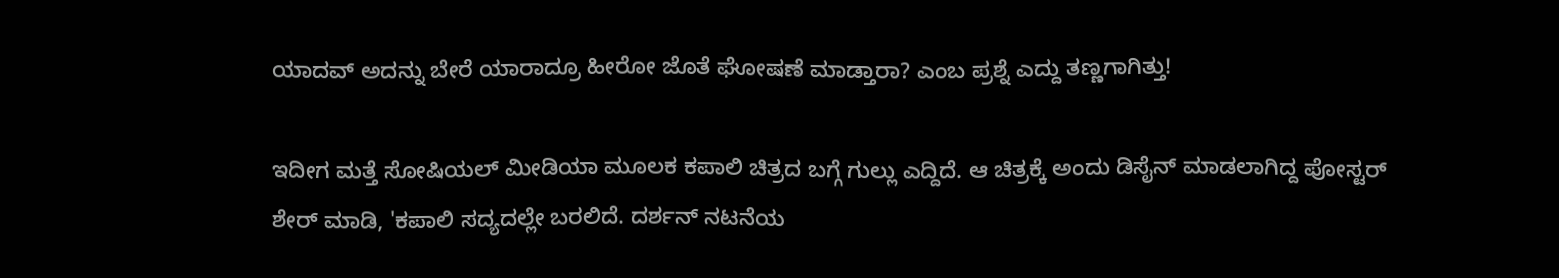ಯಾದವ್ ಅದನ್ನು ಬೇರೆ ಯಾರಾದ್ರೂ ಹೀರೋ ಜೊತೆ ಘೋಷಣೆ ಮಾಡ್ತಾರಾ? ಎಂಬ ಪ್ರಶ್ನೆ ಎದ್ದು ತಣ್ಣಗಾಗಿತ್ತು!

ಇದೀಗ ಮತ್ತೆ ಸೋಷಿಯಲ್ ಮೀಡಿಯಾ ಮೂಲಕ ಕಪಾಲಿ ಚಿತ್ರದ ಬಗ್ಗೆ ಗುಲ್ಲು ಎದ್ದಿದೆ. ಆ ಚಿತ್ರಕ್ಕೆ ಅಂದು ಡಿಸೈನ್ ಮಾಡಲಾಗಿದ್ದ ಪೋಸ್ಟರ್ ಶೇರ್ ಮಾಡಿ, 'ಕಪಾಲಿ ಸದ್ಯದಲ್ಲೇ ಬರಲಿದೆ. ದರ್ಶನ್ ನಟನೆಯ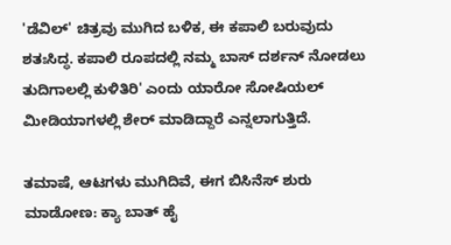'ಡೆವಿಲ್' ಚಿತ್ರವು ಮುಗಿದ ಬಳಿಕ, ಈ ಕಪಾಲಿ ಬರುವುದು ಶತಃಸಿದ್ಧ. ಕಪಾಲಿ ರೂಪದಲ್ಲಿ ನಮ್ಮ ಬಾಸ್ ದರ್ಶನ್ ನೋಡಲು ತುದಿಗಾಲಲ್ಲಿ ಕುಳಿತಿರಿ' ಎಂದು ಯಾರೋ ಸೋಷಿಯಲ್ ಮೀಡಿಯಾಗಳಲ್ಲಿ ಶೇರ್ ಮಾಡಿದ್ದಾರೆ ಎನ್ನಲಾಗುತ್ತಿದೆ.

ತಮಾಷೆ, ಆಟಗಳು ಮುಗಿದಿವೆ, ಈಗ ಬಿಸಿನೆಸ್ ಶುರು ಮಾಡೋಣ: ಕ್ಯಾ ಬಾತ್ ಹೈ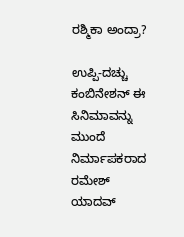ರಶ್ಮಿಕಾ ಅಂದ್ರಾ?

ಉಪ್ಪಿ-ದಚ್ಚು ಕಂಬಿನೇ‍ಶನ್ ಈ ಸಿನಿಮಾವನ್ನು ಮುಂದೆ ನಿರ್ಮಾಪಕರಾದ ರಮೇಶ್ ಯಾದವ್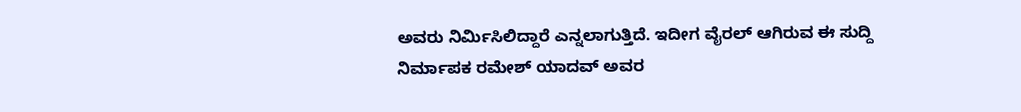ಅವರು ನಿರ್ಮಿಸಿಲಿದ್ದಾರೆ ಎನ್ನಲಾಗುತ್ತಿದೆ. ಇದೀಗ ವೈರಲ್ ಆಗಿರುವ ಈ ಸುದ್ದಿ ನಿರ್ಮಾಪಕ ರಮೇಶ್ ಯಾದವ್ ಅವರ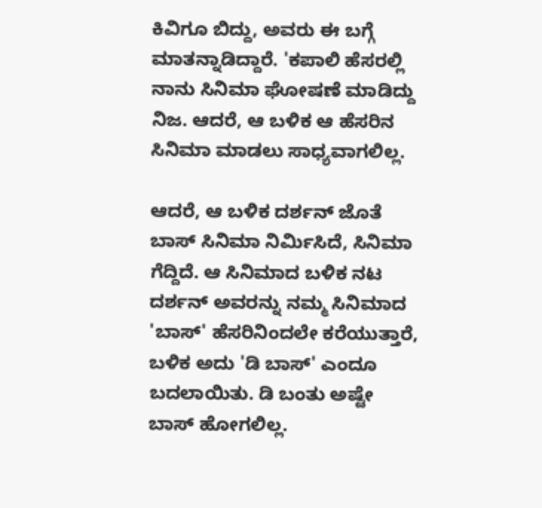ಕಿವಿಗೂ ಬಿದ್ದು, ಅವರು ಈ ಬಗ್ಗೆ ಮಾತನ್ನಾಡಿದ್ದಾರೆ. 'ಕಪಾಲಿ ಹೆಸರಲ್ಲಿ ನಾನು ಸಿನಿಮಾ ಘೋಷಣೆ ಮಾಡಿದ್ದು ನಿಜ. ಆದರೆ, ಆ ಬಳಿಕ ಆ ಹೆಸರಿನ ಸಿನಿಮಾ ಮಾಡಲು ಸಾಧ್ಯವಾಗಲಿಲ್ಲ.

ಆದರೆ, ಆ ಬಳಿಕ ದರ್ಶನ್ ಜೊತೆ ಬಾಸ್ ಸಿನಿಮಾ ನಿರ್ಮಿಸಿದೆ, ಸಿನಿಮಾ ಗೆದ್ದಿದೆ. ಆ ಸಿನಿಮಾದ ಬಳಿಕ ನಟ ದರ್ಶನ್ ಅವರನ್ನು ನಮ್ಮ ಸಿನಿಮಾದ 'ಬಾಸ್' ಹೆಸರಿನಿಂದಲೇ ಕರೆಯುತ್ತಾರೆ, ಬಳಿಕ ಅದು 'ಡಿ ಬಾಸ್' ಎಂದೂ ಬದಲಾಯಿತು. ಡಿ ಬಂತು ಅಷ್ಟೇ ಬಾಸ್ ಹೋಗಲಿಲ್ಲ.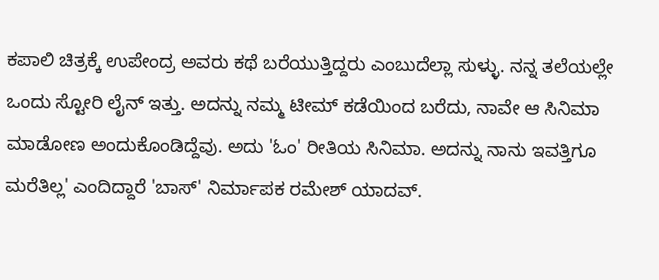ಕಪಾಲಿ ಚಿತ್ರಕ್ಕೆ ಉಪೇಂದ್ರ ಅವರು ಕಥೆ ಬರೆಯುತ್ತಿದ್ದರು ಎಂಬುದೆಲ್ಲಾ ಸುಳ್ಳು. ನನ್ನ ತಲೆಯಲ್ಲೇ ಒಂದು ಸ್ಟೋರಿ ಲೈನ್ ಇತ್ತು. ಅದನ್ನು ನಮ್ಮ ಟೀಮ್‌ ಕಡೆಯಿಂದ ಬರೆದು, ನಾವೇ ಆ ಸಿನಿಮಾ ಮಾಡೋಣ ಅಂದುಕೊಂಡಿದ್ದೆವು. ಅದು 'ಓಂ' ರೀತಿಯ ಸಿನಿಮಾ. ಅದನ್ನು ನಾನು ಇವತ್ತಿಗೂ ಮರೆತಿಲ್ಲ' ಎಂದಿದ್ದಾರೆ 'ಬಾಸ್' ನಿರ್ಮಾಪಕ ರಮೇಶ್ ಯಾದವ್.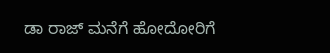ಡಾ ರಾಜ್‌ ಮನೆಗೆ ಹೋದೋರಿಗೆ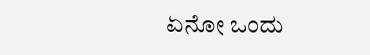ಏನೋ ಒಂದು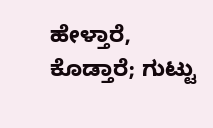ಹೇಳ್ತಾರೆ, ಕೊಡ್ತಾರೆ; ಗುಟ್ಟು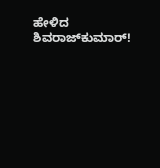ಹೇಳಿದ ಶಿವರಾಜ್‌ಕುಮಾರ್!